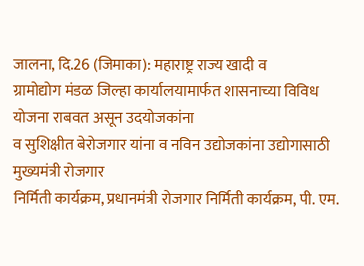जालना, दि.26 (जिमाका): महाराष्ट्र राज्य खादी व
ग्रामोद्योग मंडळ जिल्हा कार्यालयामार्फत शासनाच्या विविध योजना राबवत असून उदयोजकांना
व सुशिक्षीत बेरोजगार यांना व नविन उद्योजकांना उद्योगासाठी मुख्यमंत्री रोजगार
निर्मिती कार्यक्रम, प्रधानमंत्री रोजगार निर्मिती कार्यक्रम, पी. एम.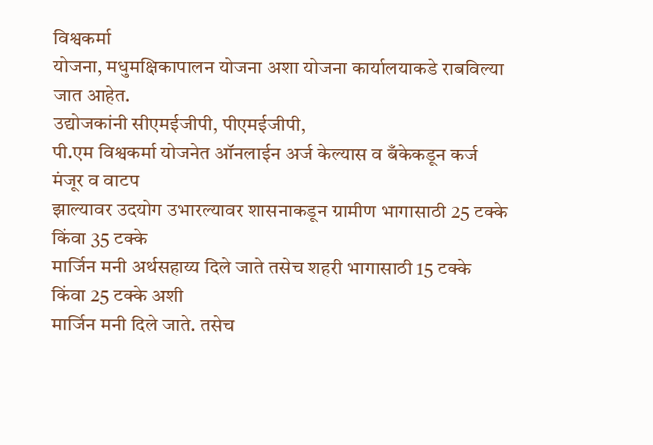विश्वकर्मा
योजना, मधुमक्षिकापालन योजना अशा योजना कार्यालयाकडे राबविल्या जात आहेत.
उद्योजकांनी सीएमईजीपी, पीएमईजीपी,
पी.एम विश्वकर्मा योजनेत ऑनलाईन अर्ज केल्यास व बँकेकडून कर्ज मंजूर व वाटप
झाल्यावर उदयोग उभारल्यावर शासनाकडून ग्रामीण भागासाठी 25 टक्के किंवा 35 टक्के
मार्जिन मनी अर्थसहाय्य दिले जाते तसेच शहरी भागासाठी 15 टक्के किंवा 25 टक्के अशी
मार्जिन मनी दिले जाते. तसेच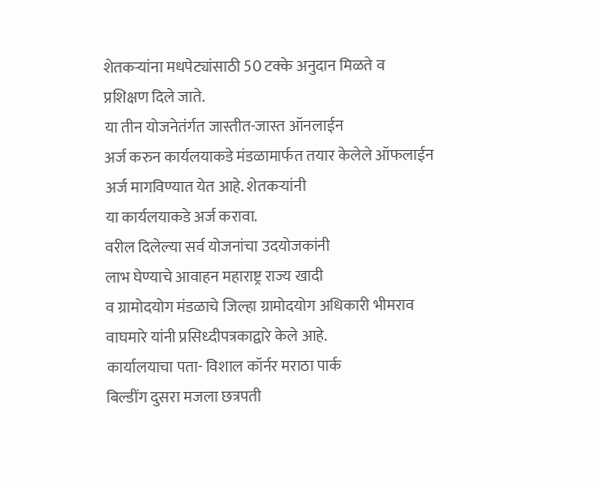शेतकऱ्यांना मधपेट्यांसाठी 50 टक्के अनुदान मिळते व
प्रशिक्षण दिले जाते.
या तीन योजनेतंर्गत जास्तीत-जास्त ऑनलाईन
अर्ज करुन कार्यलयाकडे मंडळामार्फत तयार केलेले ऑफलाईन अर्ज मागविण्यात येत आहे. शेतकऱ्यांनी
या कार्यलयाकडे अर्ज करावा.
वरील दिलेल्या सर्व योजनांचा उदयोजकांनी
लाभ घेण्याचे आवाहन महाराष्ट्र राज्य खादी
व ग्रामोदयोग मंडळाचे जिल्हा ग्रामोदयोग अधिकारी भीमराव वाघमारे यांनी प्रसिध्दीपत्रकाद्वारे केले आहे.
कार्यालयाचा पता- विशाल कॉर्नर मराठा पार्क
बिल्डींग दुसरा मजला छत्रपती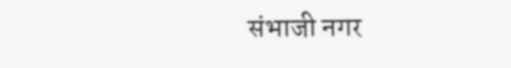संभाजी नगर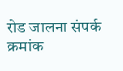रोड जालना संपर्क क्रमांक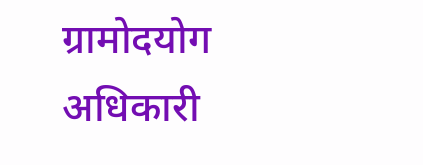ग्रामोदयोग
अधिकारी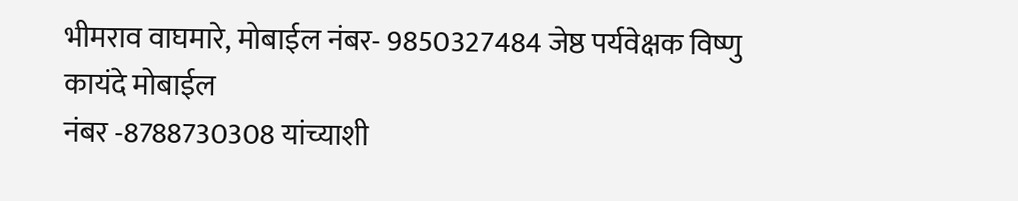भीमराव वाघमारे, मोबाईल नंबर- 9850327484 जेष्ठ पर्यवेक्षक विष्णु कायंदे मोबाईल
नंबर -8788730308 यांच्याशी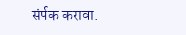संर्पक करावा.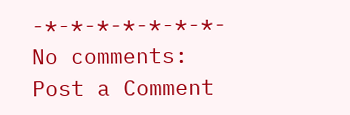-*-*-*-*-*-*-*-
No comments:
Post a Comment